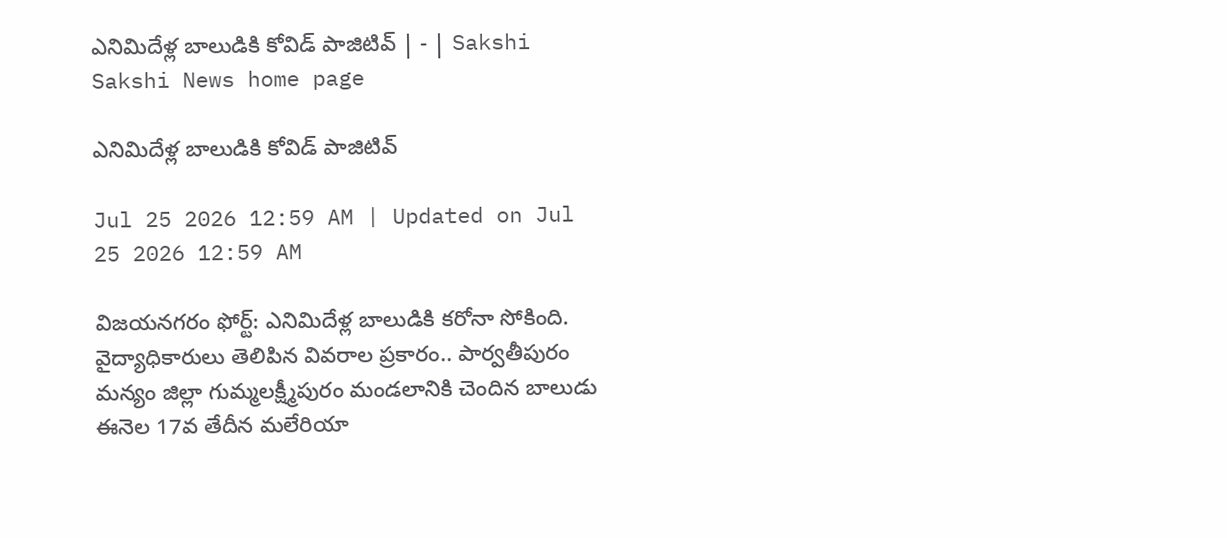ఎనిమిదేళ్ల బాలుడికి కోవిడ్‌ పాజిటివ్‌ | - | Sakshi
Sakshi News home page

ఎనిమిదేళ్ల బాలుడికి కోవిడ్‌ పాజిటివ్‌

Jul 25 2026 12:59 AM | Updated on Jul 25 2026 12:59 AM

విజయనగరం ఫోర్ట్‌: ఎనిమిదేళ్ల బాలుడికి కరోనా సోకింది. వైద్యాధికారులు తెలిపిన వివరాల ప్రకారం.. పార్వతీపురం మన్యం జిల్లా గుమ్మలక్ష్మీపురం మండలానికి చెందిన బాలుడు ఈనెల 17వ తేదీన మలేరియా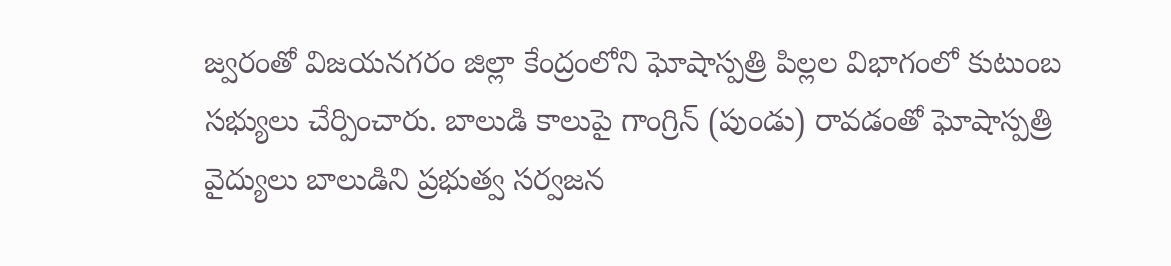జ్వరంతో విజయనగరం జిల్లా కేంద్రంలోని ఘోషాస్పత్రి పిల్లల విభాగంలో కుటుంబ సభ్యులు చేర్పించారు. బాలుడి కాలుపై గాంగ్రిన్‌ (పుండు) రావడంతో ఘోషాస్పత్రి వైద్యులు బాలుడిని ప్రభుత్వ సర్వజన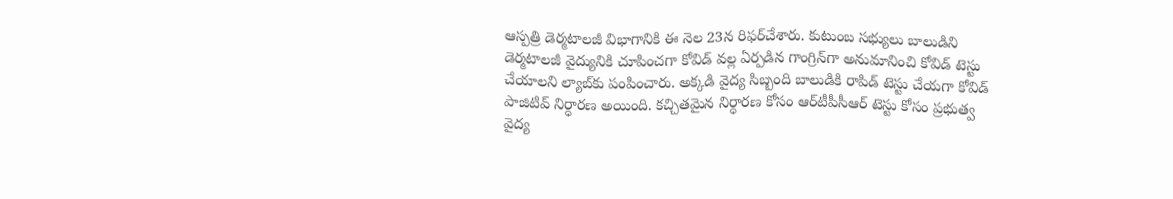ఆస్పత్రి డెర్మటాలజీ విభాగానికి ఈ నెల 23న రిఫర్‌చేశారు. కుటుంబ సభ్యులు బాలుడిని డెర్మటాలజీ వైద్యునికి చూపించగా కోవిడ్‌ వల్ల ఏర్పడిన గాంగ్రిన్‌గా అనుమానించి కోవిడ్‌ టెస్టు చేయాలని ల్యాబ్‌కు పంపించారు. అక్కడి వైద్య సిబ్బంది బాలుడికి రాపిడ్‌ టెస్టు చేయగా కోవిడ్‌ పాజిటివ్‌ నిర్ధారణ అయింది. కచ్చితమైన నిర్ధారణ కోసం ఆర్‌టీపీసీఆర్‌ టెస్టు కోసం ప్రభుత్వ వైద్య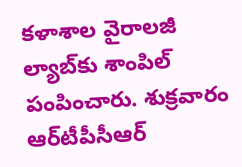కళాశాల వైరాలజీ ల్యాబ్‌కు శాంపిల్‌ పంపించారు. శుక్రవారం ఆర్‌టీపీసీఆర్‌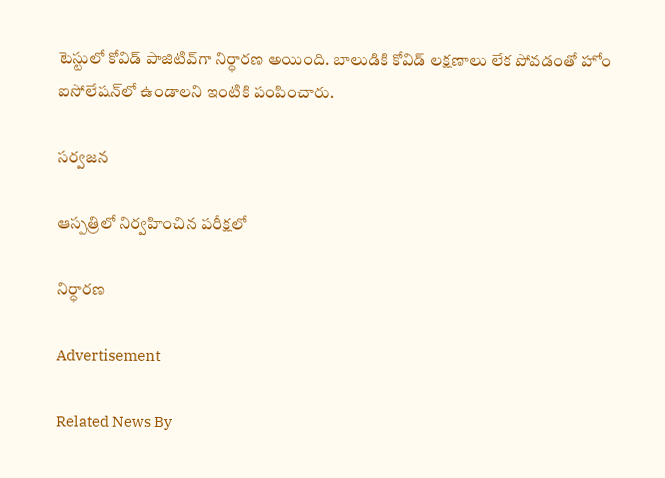టెస్టులో కోవిడ్‌ పాజిటివ్‌గా నిర్ధారణ అయింది. బాలుడికి కోవిడ్‌ లక్షణాలు లేక పోవడంతో హోం ఐసోలేషన్‌లో ఉండాలని ఇంటికి పంపించారు.

సర్వజన

ఆస్పత్రిలో నిర్వహించిన పరీక్షలో

నిర్ధారణ

Advertisement

Related News By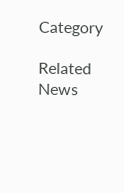Category

Related News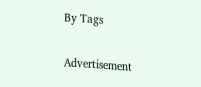By Tags

Advertisement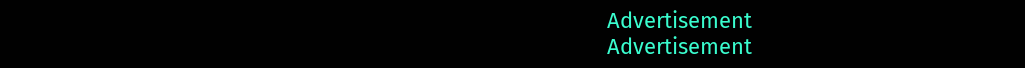Advertisement
Advertisement